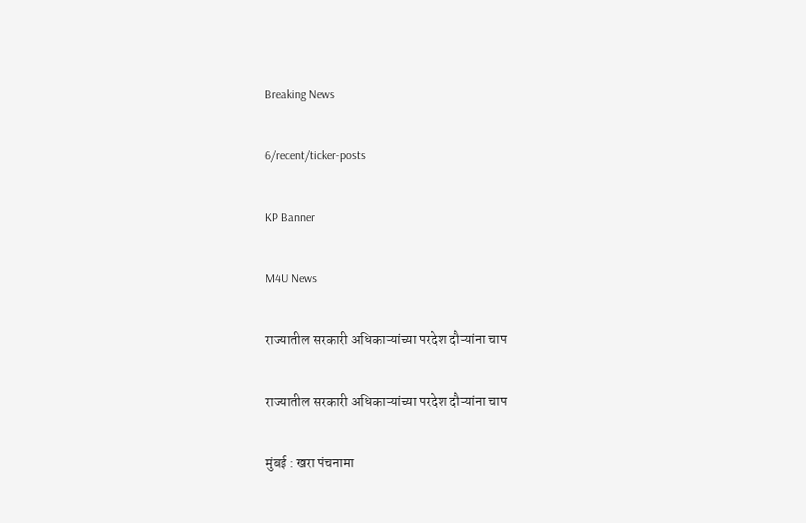Breaking News

6/recent/ticker-posts

KP Banner

M4U News

राज्यातील सरकारी अधिकाऱ्यांच्या परदेश दौऱ्यांना चाप

राज्यातील सरकारी अधिकाऱ्यांच्या परदेश दौऱ्यांना चाप

मुंबई : खरा पंचनामा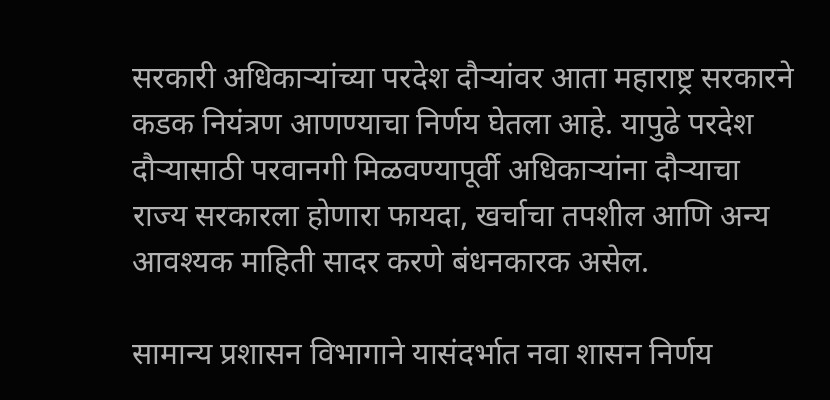सरकारी अधिकाऱ्यांच्या परदेश दौऱ्यांवर आता महाराष्ट्र सरकारने कडक नियंत्रण आणण्याचा निर्णय घेतला आहे. यापुढे परदेश दौऱ्यासाठी परवानगी मिळवण्यापूर्वी अधिकाऱ्यांना दौऱ्याचा राज्य सरकारला होणारा फायदा, खर्चाचा तपशील आणि अन्य आवश्यक माहिती सादर करणे बंधनकारक असेल.

सामान्य प्रशासन विभागाने यासंदर्भात नवा शासन निर्णय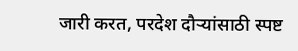जारी करत, परदेश दौऱ्यांसाठी स्पष्ट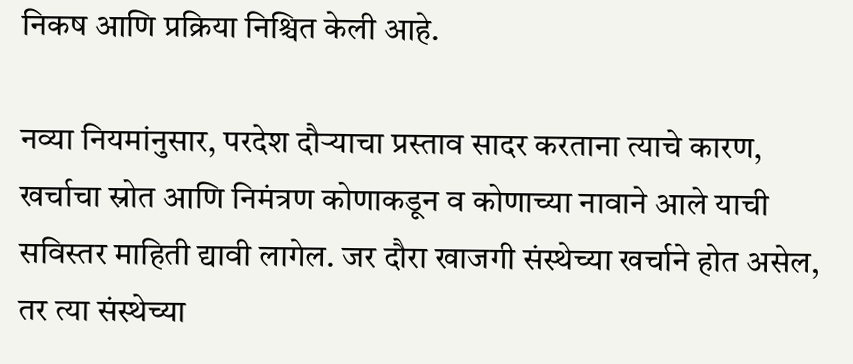निकष आणि प्रक्रिया निश्चित केली आहे.

नव्या नियमांनुसार, परदेश दौऱ्याचा प्रस्ताव सादर करताना त्याचे कारण, खर्चाचा स्रोत आणि निमंत्रण कोणाकडून व कोणाच्या नावाने आले याची सविस्तर माहिती द्यावी लागेल. जर दौरा खाजगी संस्थेच्या खर्चाने होत असेल, तर त्या संस्थेच्या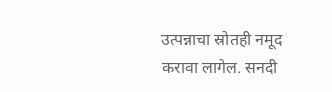उत्पन्नाचा स्रोतही नमूद करावा लागेल. सनदी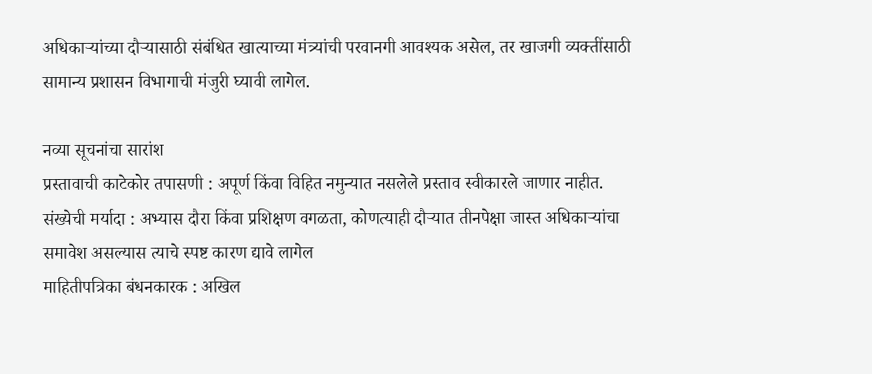अधिकाऱ्यांच्या दौऱ्यासाठी संबंधित खात्याच्या मंत्र्यांची परवानगी आवश्यक असेल, तर खाजगी व्यक्तींसाठी सामान्य प्रशासन विभागाची मंजुरी घ्यावी लागेल.

नव्या सूचनांचा सारांश
प्रस्तावाची काटेकोर तपासणी : अपूर्ण किंवा विहित नमुन्यात नसलेले प्रस्ताव स्वीकारले जाणार नाहीत.
संख्येची मर्यादा : अभ्यास दौरा किंवा प्रशिक्षण वगळता, कोणत्याही दौऱ्यात तीनपेक्षा जास्त अधिकाऱ्यांचा समावेश असल्यास त्याचे स्पष्ट कारण द्यावे लागेल
माहितीपत्रिका बंधनकारक : अखिल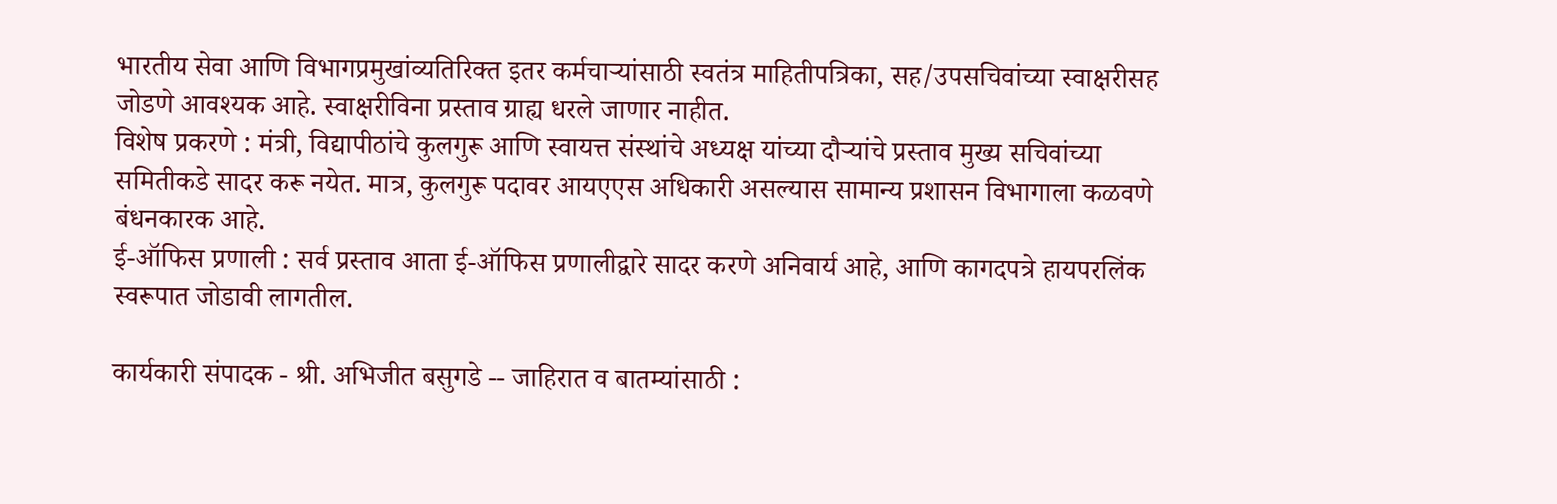भारतीय सेवा आणि विभागप्रमुखांव्यतिरिक्त इतर कर्मचाऱ्यांसाठी स्वतंत्र माहितीपत्रिका, सह/उपसचिवांच्या स्वाक्षरीसह जोडणे आवश्यक आहे. स्वाक्षरीविना प्रस्ताव ग्राह्य धरले जाणार नाहीत.
विशेष प्रकरणे : मंत्री, विद्यापीठांचे कुलगुरू आणि स्वायत्त संस्थांचे अध्यक्ष यांच्या दौऱ्यांचे प्रस्ताव मुख्य सचिवांच्या समितीकडे सादर करू नयेत. मात्र, कुलगुरू पदावर आयएएस अधिकारी असल्यास सामान्य प्रशासन विभागाला कळवणे बंधनकारक आहे.
ई-ऑफिस प्रणाली : सर्व प्रस्ताव आता ई-ऑफिस प्रणालीद्वारे सादर करणे अनिवार्य आहे, आणि कागदपत्रे हायपरलिंक स्वरूपात जोडावी लागतील.

कार्यकारी संपादक - श्री. अभिजीत बसुगडे -- जाहिरात व बातम्यांसाठी :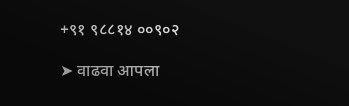+९१ ९८८१४ ००९०२

➤ वाढवा आपला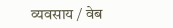व्यवसाय / वेब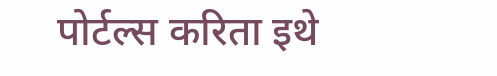पोर्टल्स करिता इथे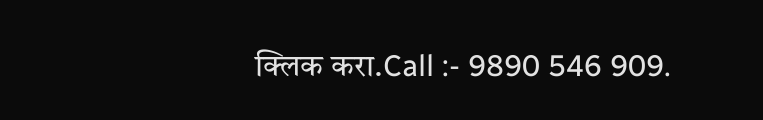क्लिक करा.Call :- 9890 546 909.